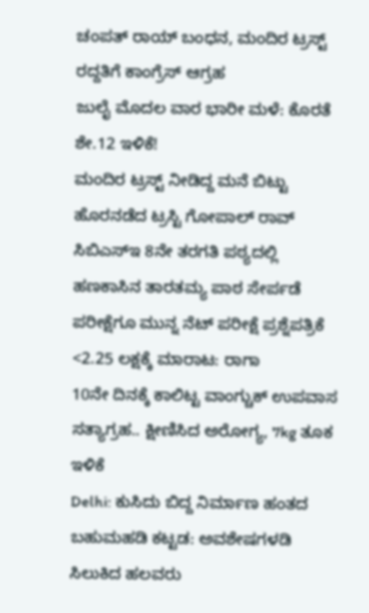ಚಂಪತ್ ರಾಯ್ ಬಂಧನ, ಮಂದಿರ ಟ್ರಸ್ಟ್ ರದ್ದತಿಗೆ ಕಾಂಗ್ರೆಸ್ ಆಗ್ರಹ
ಜುಲೈ ಮೊದಲ ವಾರ ಭಾರೀ ಮಳೆ: ಕೊರತೆ ಶೇ.12 ಇಳಿಕೆ!
ಮಂದಿರ ಟ್ರಸ್ಟ್ ನೀಡಿದ್ದ ಮನೆ ಬಿಟ್ಟು ಹೊರನಡೆದ ಟ್ರಸ್ಟಿ ಗೋಪಾಲ್ ರಾವ್
ಸಿಬಿಎಸ್ಇ 8ನೇ ತರಗತಿ ಪಠ್ಯದಲ್ಲಿ ಹಣಕಾಸಿನ ತಾರತಮ್ಯ ಪಾಠ ಸೇರ್ಪಡೆ
ಪರೀಕ್ಷೆಗೂ ಮುನ್ನ ನೆಟ್ ಪರೀಕ್ಷೆ ಪ್ರಶ್ನೆಪತ್ರಿಕೆ <2.25 ಲಕ್ಷಕ್ಕೆ ಮಾರಾಟ: ರಾಗಾ
10ನೇ ದಿನಕ್ಕೆ ಕಾಲಿಟ್ಟ ವಾಂಗ್ಚುಕ್ ಉಪವಾಸ ಸತ್ಯಾಗ್ರಹ.. ಕ್ಷೀಣಿಸಿದ ಅರೋಗ್ಯ, 7kg ತೂಕ ಇಳಿಕೆ
Delhi: ಕುಸಿದು ಬಿದ್ದ ನಿರ್ಮಾಣ ಹಂತದ ಬಹುಮಹಡಿ ಕಟ್ಟಡ: ಅವಶೇಷಗಳಡಿ ಸಿಲುಕಿದ ಹಲವರು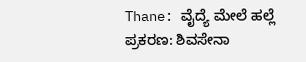Thane: ವೈದ್ಯೆ ಮೇಲೆ ಹಲ್ಲೆ ಪ್ರಕರಣ: ಶಿವಸೇನಾ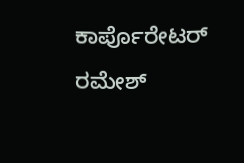ಕಾರ್ಪೊರೇಟರ್ ರಮೇಶ್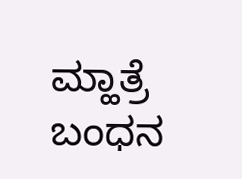ಮ್ಹಾತ್ರೆ ಬಂಧನ